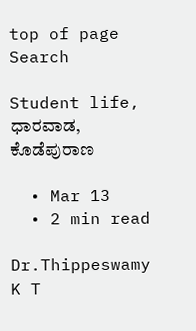top of page
Search

Student life, ಧಾರವಾಡ, ಕೊಡೆಪುರಾಣ

  • Mar 13
  • 2 min read

Dr.Thippeswamy K T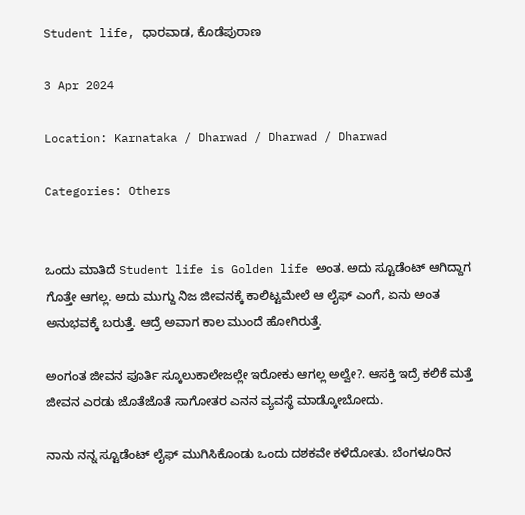Student life, ಧಾರವಾಡ, ಕೊಡೆಪುರಾಣ

3 Apr 2024

Location: Karnataka / Dharwad / Dharwad / Dharwad

Categories: Others


ಒಂದು ಮಾತಿದೆ Student life is Golden life ಅಂತ. ಅದು ಸ್ಟೂಡೆಂಟ್ ಆಗಿದ್ದಾಗ ಗೊತ್ತೇ ಆಗಲ್ಲ. ಅದು ಮುಗ್ದು ನಿಜ ಜೀವನಕ್ಕೆ ಕಾಲಿಟ್ಟಮೇಲೆ ಆ ಲೈಫ್ ಎಂಗೆ, ಏನು ಅಂತ ಅನುಭವಕ್ಕೆ ಬರುತ್ತೆ. ಆದ್ರೆ ಅವಾಗ ಕಾಲ ಮುಂದೆ ಹೋಗಿರುತ್ತೆ.

ಅಂಗಂತ ಜೀವನ ಪೂರ್ತಿ ಸ್ಕೂಲುಕಾಲೇಜಲ್ಲೇ ಇರೋಕು ಆಗಲ್ಲ ಅಲ್ವೇ?. ಆಸಕ್ತಿ ಇದ್ರೆ ಕಲಿಕೆ ಮತ್ತೆ ಜೀವನ ಎರಡು ಜೊತೆಜೊತೆ ಸಾಗೋತರ ಎನನ ವ್ಯವಸ್ಥೆ ಮಾಡ್ಕೋಬೋದು.

ನಾನು ನನ್ನ ಸ್ಟೂಡೆಂಟ್ ಲೈಫ್ ಮುಗಿಸಿಕೊಂಡು ಒಂದು ದಶಕವೇ ಕಳೆದೋತು. ಬೆಂಗಳೂರಿನ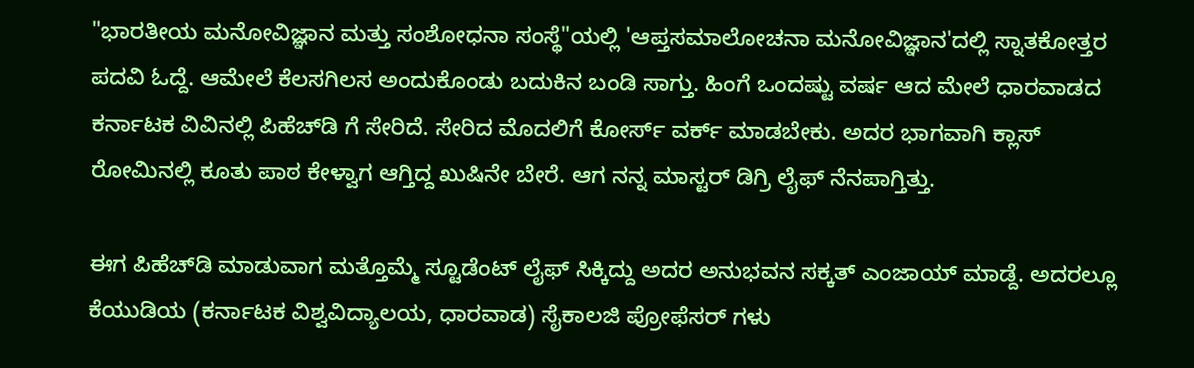"ಭಾರತೀಯ ಮನೋವಿಜ್ಞಾನ ಮತ್ತು ಸಂಶೋಧನಾ ಸಂಸ್ಥೆ"ಯಲ್ಲಿ 'ಆಪ್ತಸಮಾಲೋಚನಾ ಮನೋವಿಜ್ಞಾನ'ದಲ್ಲಿ ಸ್ನಾತಕೋತ್ತರ ಪದವಿ ಓದ್ದೆ. ಆಮೇಲೆ ಕೆಲಸಗಿಲಸ ಅಂದುಕೊಂಡು ಬದುಕಿನ ಬಂಡಿ ಸಾಗ್ತು. ಹಿಂಗೆ ಒಂದಷ್ಟು ವರ್ಷ ಆದ ಮೇಲೆ ಧಾರವಾಡದ ಕರ್ನಾಟಕ ವಿವಿನಲ್ಲಿ ಪಿಹೆಚ್‌ಡಿ ಗೆ ಸೇರಿದೆ. ಸೇರಿದ ಮೊದಲಿಗೆ ಕೋರ್ಸ್ ವರ್ಕ್ ಮಾಡಬೇಕು. ಅದರ ಭಾಗವಾಗಿ ಕ್ಲಾಸ್ ರೋಮಿನಲ್ಲಿ ಕೂತು ಪಾಠ ಕೇಳ್ವಾಗ ಆಗ್ತಿದ್ದ ಖುಷಿನೇ ಬೇರೆ. ಆಗ ನನ್ನ ಮಾಸ್ಟರ್ ಡಿಗ್ರಿ ಲೈಫ್ ನೆನಪಾಗ್ತಿತ್ತು.

ಈಗ ಪಿಹೆಚ್‌ಡಿ ಮಾಡುವಾಗ ಮತ್ತೊಮ್ಮೆ ಸ್ಟೂಡೆಂಟ್ ಲೈಫ್ ಸಿಕ್ಕಿದ್ದು ಅದರ ಅನುಭವನ ಸಕ್ಕತ್ ಎಂಜಾಯ್ ಮಾಡ್ದೆ. ಅದರಲ್ಲೂ ಕೆಯುಡಿಯ (ಕರ್ನಾಟಕ ವಿಶ್ವವಿದ್ಯಾಲಯ, ಧಾರವಾಡ) ಸೈಕಾಲಜಿ ಪ್ರೋಫೆಸರ್ ಗಳು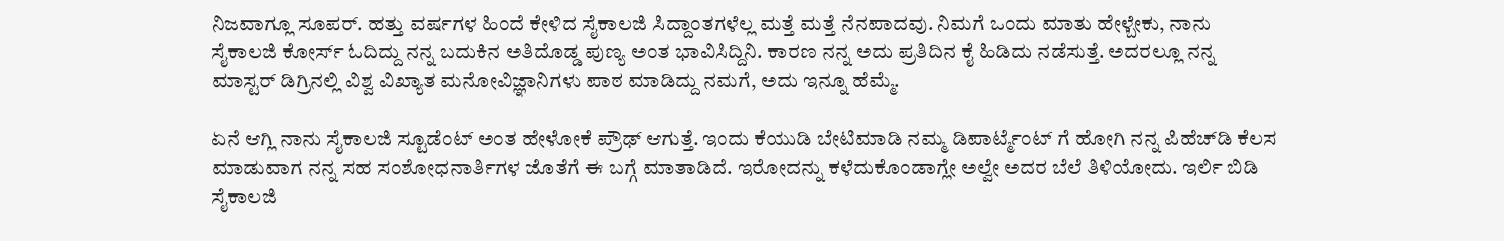ನಿಜವಾಗ್ಲೂ ಸೂಪರ್. ಹತ್ತು ವರ್ಷಗಳ ಹಿಂದೆ ಕೇಳಿದ ಸೈಕಾಲಜಿ ಸಿದ್ದಾಂತಗಳೆಲ್ಲ ಮತ್ತೆ ಮತ್ತೆ ನೆನಪಾದವು. ನಿಮಗೆ ಒಂದು ಮಾತು ಹೇಳ್ಬೇಕು, ನಾನು ಸೈಕಾಲಜಿ ಕೋರ್ಸ್ ಓದಿದ್ದು ನನ್ನ ಬದುಕಿನ ಅತಿದೊಡ್ಡ ಪುಣ್ಯ ಅಂತ ಭಾವಿಸಿದ್ದಿನಿ. ಕಾರಣ ನನ್ನ ಅದು ಪ್ರತಿದಿನ ಕೈ ಹಿಡಿದು ನಡೆಸುತ್ತೆ. ಅದರಲ್ಲೂ ನನ್ನ ಮಾಸ್ಟರ್ ಡಿಗ್ರಿನಲ್ಲಿ ವಿಶ್ವ ವಿಖ್ಯಾತ ಮನೋವಿಜ್ಞಾನಿಗಳು ಪಾಠ ಮಾಡಿದ್ದು ನಮಗೆ, ಅದು ಇನ್ನೂ ಹೆಮ್ಮೆ.

ಏನೆ ಆಗ್ಲಿ ನಾನು ಸೈಕಾಲಜಿ ಸ್ಟೂಡೆಂಟ್ ಅಂತ ಹೇಳೋಕೆ ಪ್ರೌಢ್ ಆಗುತ್ತೆ. ಇಂದು ಕೆಯುಡಿ ಬೇಟಿಮಾಡಿ ನಮ್ಮ ಡಿಪಾರ್ಟ್ಮೆಂಟ್ ಗೆ ಹೋಗಿ ನನ್ನ ಪಿಹೆಚ್‌ಡಿ ಕೆಲಸ ಮಾಡುವಾಗ ನನ್ನ ಸಹ ಸಂಶೋಧನಾರ್ತಿಗಳ ಜೊತೆಗೆ ಈ ಬಗ್ಗೆ ಮಾತಾಡಿದೆ. ಇರೋದನ್ನು ಕಳೆದುಕೊಂಡಾಗ್ಲೇ ಅಲ್ವೇ ಅದರ ಬೆಲೆ ತಿಳಿಯೋದು. ಇರ್ಲಿ ಬಿಡಿ ಸೈಕಾಲಜಿ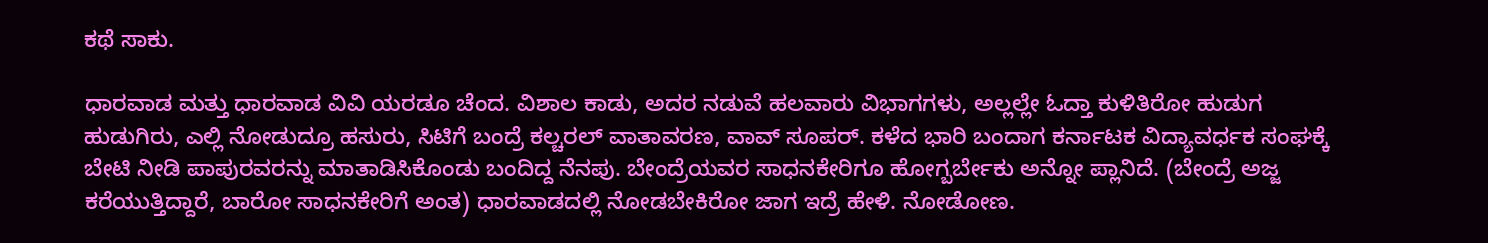ಕಥೆ ಸಾಕು.

ಧಾರವಾಡ ಮತ್ತು ಧಾರವಾಡ ವಿವಿ ಯರಡೂ ಚೆಂದ. ವಿಶಾಲ ಕಾಡು, ಅದರ ನಡುವೆ ಹಲವಾರು ವಿಭಾಗಗಳು, ಅಲ್ಲಲ್ಲೇ ಓದ್ತಾ ಕುಳಿತಿರೋ ಹುಡುಗ ಹುಡುಗಿರು, ಎಲ್ಲಿ ನೋಡುದ್ರೂ ಹಸುರು, ಸಿಟಿಗೆ ಬಂದ್ರೆ ಕಲ್ಚರಲ್ ವಾತಾವರಣ, ವಾವ್ ಸೂಪರ್. ಕಳೆದ ಭಾರಿ ಬಂದಾಗ ಕರ್ನಾಟಕ ವಿದ್ಯಾವರ್ಧಕ ಸಂಘಕ್ಕೆ ಬೇಟಿ ನೀಡಿ ಪಾಪುರವರನ್ನು ಮಾತಾಡಿಸಿಕೊಂಡು ಬಂದಿದ್ದ ನೆನಪು. ಬೇಂದ್ರೆಯವರ ಸಾಧನಕೇರಿಗೂ ಹೋಗ್ಬರ್ಬೇಕು ಅನ್ನೋ ಪ್ಲಾನಿದೆ. (ಬೇಂದ್ರೆ ಅಜ್ಜ ಕರೆಯುತ್ತಿದ್ದಾರೆ, ಬಾರೋ ಸಾಧನಕೇರಿಗೆ ಅಂತ) ಧಾರವಾಡದಲ್ಲಿ ನೋಡಬೇಕಿರೋ ಜಾಗ ಇದ್ರೆ ಹೇಳಿ. ನೋಡೋಣ.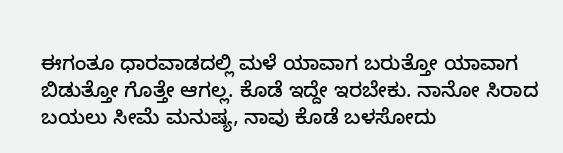ಈಗಂತೂ ಧಾರವಾಡದಲ್ಲಿ ಮಳೆ ಯಾವಾಗ ಬರುತ್ತೋ ಯಾವಾಗ ಬಿಡುತ್ತೋ ಗೊತ್ತೇ ಆಗಲ್ಲ. ಕೊಡೆ ಇದ್ದೇ ಇರಬೇಕು. ನಾನೋ ಸಿರಾದ ಬಯಲು ಸೀಮೆ ಮನುಷ್ಯ, ನಾವು ಕೊಡೆ ಬಳಸೋದು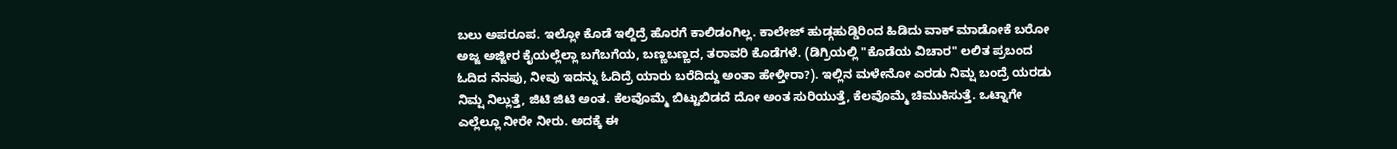ಬಲು ಅಪರೂಪ. ಇಲ್ಲೋ ಕೊಡೆ ಇಲ್ದಿದ್ರೆ ಹೊರಗೆ ಕಾಲಿಡಂಗಿಲ್ಲ. ಕಾಲೇಜ್ ಹುಡ್ಗಹುಡ್ಡಿರಿಂದ ಹಿಡಿದು ವಾಕ್ ಮಾಡೋಕೆ ಬರೋ ಅಜ್ಜ ಅಜ್ಜೀರ ಕೈಯಲ್ಲೆಲ್ಲಾ ಬಗೆಬಗೆಯ, ಬಣ್ಣಬಣ್ಣದ, ತರಾವರಿ ಕೊಡೆಗಳೆ. (ಡಿಗ್ರಿಯಲ್ಲಿ "ಕೊಡೆಯ ವಿಚಾರ" ಲಲಿತ ಪ್ರಬಂದ ಓದಿದ ನೆನಪು, ನೀವು ಇದನ್ನು ಓದಿದ್ರೆ ಯಾರು ಬರೆದಿದ್ದು ಅಂತಾ ಹೇಳ್ತೀರಾ?). ಇಲ್ಲಿನ ಮಳೇನೋ ಎರಡು ನಿಮ್ಷ ಬಂದ್ರೆ ಯರಡು ನಿಮ್ಷ ನಿಲ್ಲುತ್ತೆ, ಜಿಟಿ ಜಿಟಿ ಅಂತ. ಕೆಲವೊಮ್ಮೆ ಬಿಟ್ಟುಬಿಡದೆ ದೋ ಅಂತ ಸುರಿಯುತ್ತೆ, ಕೆಲವೊಮ್ಮೆ ಚಿಮುಕಿಸುತ್ತೆ. ಒಟ್ನಾಗೇ ಎಲ್ಲೆಲ್ಲೂ ನೀರೇ ನೀರು. ಅದಕ್ಕೆ ಈ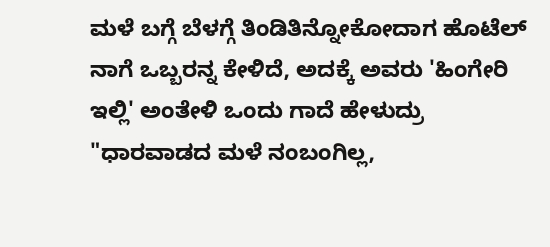ಮಳೆ ಬಗ್ಗೆ ಬೆಳಗ್ಗೆ ತಿಂಡಿತಿನ್ನೋಕೋದಾಗ ಹೊಟೆಲ್ ನಾಗೆ ಒಬ್ಬರನ್ನ ಕೇಳಿದೆ, ಅದಕ್ಕೆ ಅವರು 'ಹಿಂಗೇರಿ ಇಲ್ಲಿ' ಅಂತೇಳಿ ಒಂದು ಗಾದೆ ಹೇಳುದ್ರು "ಧಾರವಾಡದ ಮಳೆ ನಂಬಂಗಿಲ್ಲ,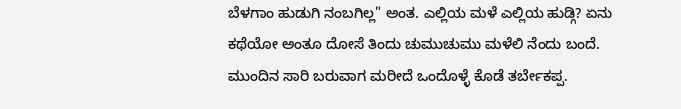ಬೆಳಗಾಂ ಹುಡುಗಿ ನಂಬಗಿಲ್ಲ" ಅಂತ. ಎಲ್ಲಿಯ ಮಳೆ ಎಲ್ಲಿಯ ಹುಡ್ಗಿ? ಏನು ಕಥೆಯೋ ಅಂತೂ ದೋಸೆ ತಿಂದು ಚುಮುಚುಮು ಮಳೆಲಿ ನೆಂದು ಬಂದೆ. ಮುಂದಿನ ಸಾರಿ ಬರುವಾಗ ಮರೀದೆ ಒಂದೊಳ್ಳೆ ಕೊಡೆ ತರ್ಬೇಕಪ್ಪ.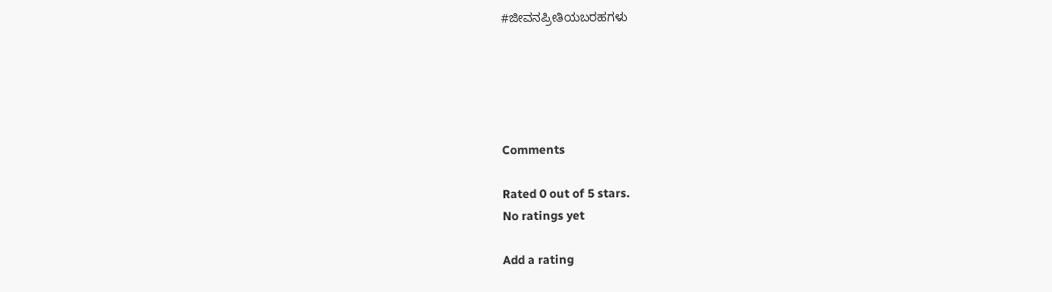#ಜೀವನಪ್ರೀತಿಯಬರಹಗಳು





Comments

Rated 0 out of 5 stars.
No ratings yet

Add a rating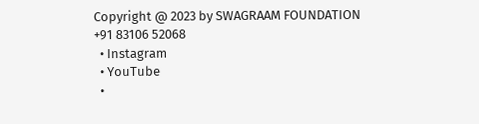Copyright @ 2023 by SWAGRAAM FOUNDATION
+91 83106 52068
  • Instagram
  • YouTube
  •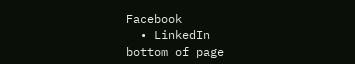Facebook
  • LinkedIn
bottom of page